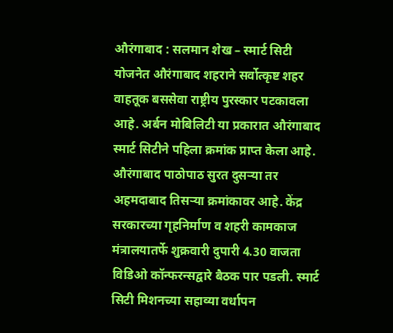औरंगाबाद : सलमान शेख – स्मार्ट सिटी योजनेत औरंगाबाद शहराने सर्वोत्कृष्ट शहर वाहतूक बससेवा राष्ट्रीय पुरस्कार पटकावला आहे. अर्बन मोबिलिटी या प्रकारात औरंगाबाद स्मार्ट सिटीने पहिला क्रमांक प्राप्त केला आहे. औरंगाबाद पाठोपाठ सुरत दुसऱ्या तर अहमदाबाद तिसऱ्या क्रमांकावर आहे. केंद्र सरकारच्या गृहनिर्माण व शहरी कामकाज मंत्रालयातर्फे शुक्रवारी दुपारी 4.30 वाजता विडिओ कॉन्फरन्सद्वारे बैठक पार पडली. स्मार्ट सिटी मिशनच्या सहाव्या वर्धापन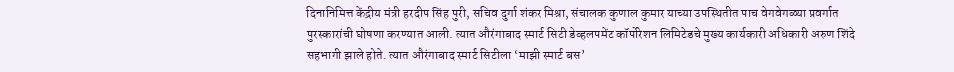दिनानिमित्त केंद्रीय मंत्री हरदीप सिंह पुरी, सचिव दुर्गा शंकर मिश्रा, संचालक कुणाल कुमार याच्या उपस्थितीत पाच वेगवेगळ्या प्रवर्गात पुरस्कारांची घोषणा करण्यात आली. त्यात औरंगाबाद स्मार्ट सिटी डेव्हलपमेंट कॉर्पोरेशन लिमिटेडचे मुख्य कार्यकारी अधिकारी अरुण शिंदे सहभागी झाले होते. त्यात औरंगाबाद स्मार्ट सिटीला ‘माझी स्मार्ट बस’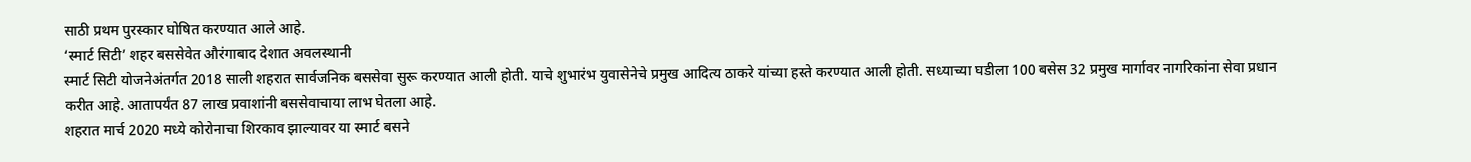साठी प्रथम पुरस्कार घोषित करण्यात आले आहे.
‘स्मार्ट सिटी’ शहर बससेवेत औरंगाबाद देशात अवलस्थानी
स्मार्ट सिटी योजनेअंतर्गत 2018 साली शहरात सार्वजनिक बससेवा सुरू करण्यात आली होती. याचे शुभारंभ युवासेनेचे प्रमुख आदित्य ठाकरे यांच्या हस्ते करण्यात आली होती. सध्याच्या घडीला 100 बसेस 32 प्रमुख मार्गावर नागरिकांना सेवा प्रधान करीत आहे. आतापर्यंत 87 लाख प्रवाशांनी बससेवाचाया लाभ घेतला आहे.
शहरात मार्च 2020 मध्ये कोरोनाचा शिरकाव झाल्यावर या स्मार्ट बसने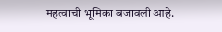महत्वाची भूमिका बजावली आहे.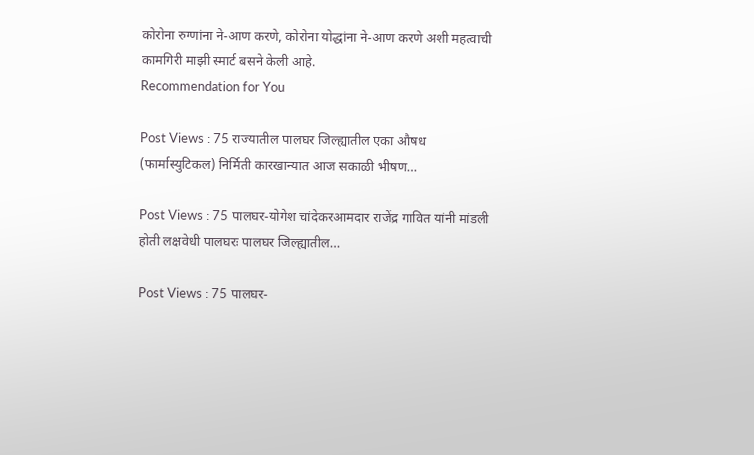कोरोना रुग्णांना ने-आण करणे, कोरोना योद्धांना ने-आण करणे अशी महत्वाची कामगिरी माझी स्मार्ट बसने केली आहे.
Recommendation for You

Post Views : 75 राज्यातील पालघर जिल्ह्यातील एका औषध (फार्मास्युटिकल) निर्मिती कारखान्यात आज सकाळी भीषण…

Post Views : 75 पालघर-योगेश चांदेकरआमदार राजेंद्र गावित यांनी मांडली होती लक्षवेधी पालघरः पालघर जिल्ह्यातील…

Post Views : 75 पालघर-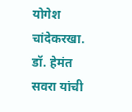योगेश चांदेकरखा. डॉ. हेमंत सवरा यांची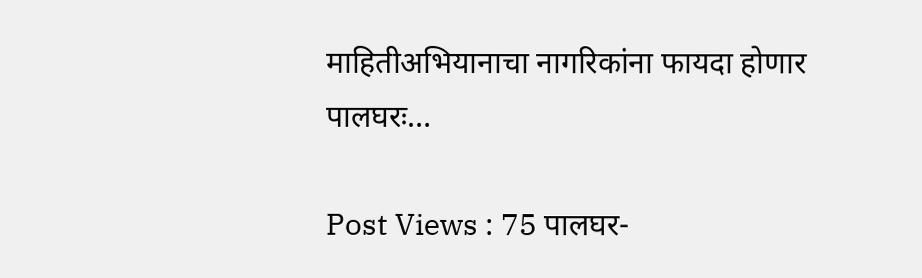माहितीअभियानाचा नागरिकांना फायदा होणार पालघरः…

Post Views : 75 पालघर-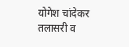योगेश चांदेकर तलासरी व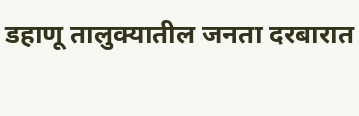डहाणू तालुक्यातील जनता दरबारात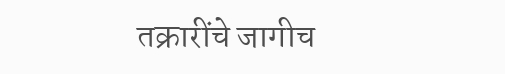तक्रारींचे जागीच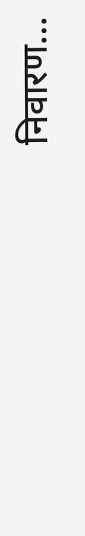निवारण…